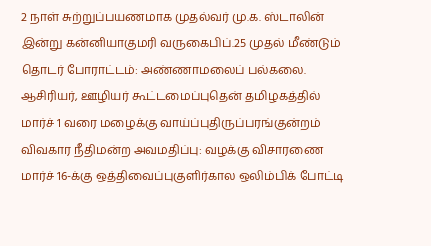2 நாள் சுற்றுப்பயணமாக முதல்வர் மு.க. ஸ்டாலின் இன்று கன்னியாகுமரி வருகைபிப்.25 முதல் மீண்டும் தொடர் போராட்டம்: அண்ணாமலைப் பல்கலை. ஆசிரியர், ஊழியர் கூட்டமைப்புதென் தமிழகத்தில் மார்ச் 1 வரை மழைக்கு வாய்ப்புதிருப்பரங்குன்றம் விவகார நீதிமன்ற அவமதிப்பு: வழக்கு விசாரணை மார்ச் 16-க்கு ஒத்திவைப்புகுளிர்கால ஒலிம்பிக் போட்டி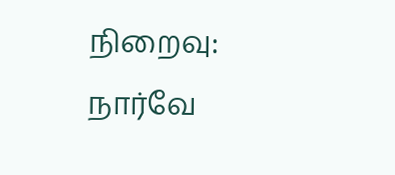நிறைவு: நார்வே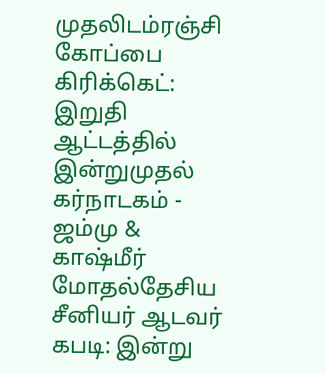முதலிடம்ரஞ்சி கோப்பை கிரிக்கெட்: இறுதி ஆட்டத்தில் இன்றுமுதல் கர்நாடகம் - ஜம்மு & காஷ்மீர் மோதல்தேசிய சீனியர் ஆடவர் கபடி: இன்று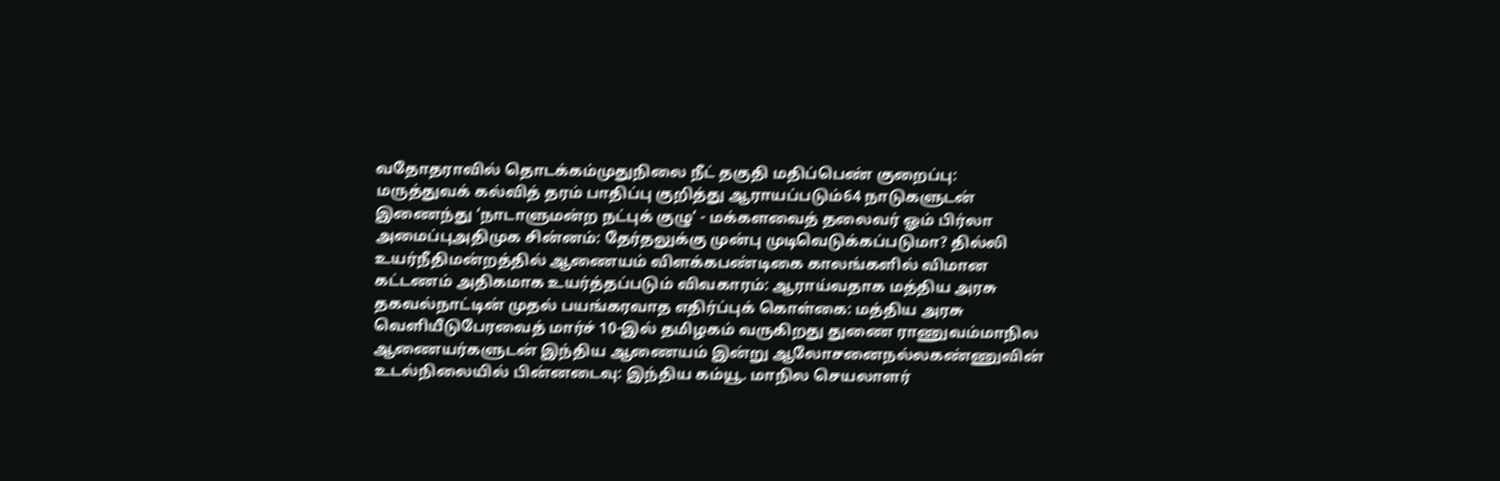வதோதராவில் தொடக்கம்முதுநிலை நீட் தகுதி மதிப்பெண் குறைப்பு: மருத்துவக் கல்வித் தரம் பாதிப்பு குறித்து ஆராயப்படும்64 நாடுகளுடன் இணைந்து ‘நாடாளுமன்ற நட்புக் குழு’ - மக்களவைத் தலைவர் ஓம் பிர்லா அமைப்புஅதிமுக சின்னம்: தேர்தலுக்கு முன்பு முடிவெடுக்கப்படுமா? தில்லி உயர்நீதிமன்றத்தில் ஆணையம் விளக்கபண்டிகை காலங்களில் விமான கட்டணம் அதிகமாக உயர்த்தப்படும் விவகாரம்: ஆராய்வதாக மத்திய அரசு தகவல்நாட்டின் முதல் பயங்கரவாத எதிர்ப்புக் கொள்கை: மத்திய அரசு வெளியீடுபேரவைத் மார்ச் 10-இல் தமிழகம் வருகிறது துணை ராணுவம்மாநில ஆணையர்களுடன் இந்திய ஆணையம் இன்று ஆலோசனைநல்லகண்ணுவின் உடல்நிலையில் பின்னடைவு: இந்திய கம்யூ. மாநில செயலாளர்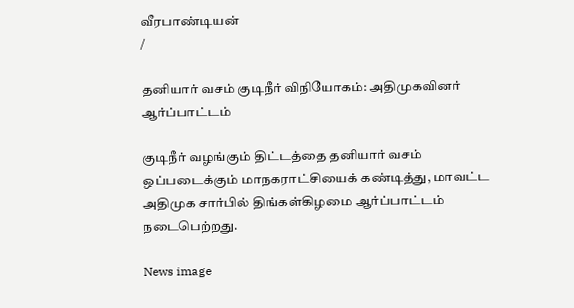வீரபாண்டியன்
/

தனியார் வசம் குடிநீர் விநியோகம்: அதிமுகவினர் ஆர்ப்பாட்டம்

குடிநீர் வழங்கும் திட்டத்தை தனியார் வசம் ஒப்படைக்கும் மாநகராட்சியைக் கண்டித்து, மாவட்ட அதிமுக சார்பில் திங்கள்கிழமை ஆர்ப்பாட்டம் நடைபெற்றது.

News image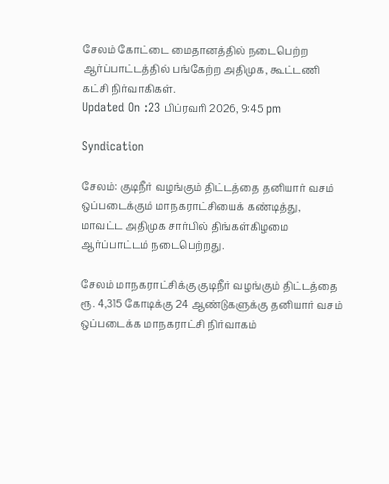சேலம் கோட்டை மைதானத்தில் நடைபெற்ற ஆர்ப்பாட்டத்தில் பங்கேற்ற அதிமுக, கூட்டணி கட்சி நிர்வாகிகள்.
Updated On :23 பிப்ரவரி 2026, 9:45 pm

Syndication

சேலம்: குடிநீர் வழங்கும் திட்டத்தை தனியார் வசம் ஒப்படைக்கும் மாநகராட்சியைக் கண்டித்து, மாவட்ட அதிமுக சார்பில் திங்கள்கிழமை ஆர்ப்பாட்டம் நடைபெற்றது.

சேலம் மாநகராட்சிக்கு குடிநீர் வழங்கும் திட்டத்தை ரூ. 4,315 கோடிக்கு 24 ஆண்டுகளுக்கு தனியார் வசம் ஒப்படைக்க மாநகராட்சி நிர்வாகம்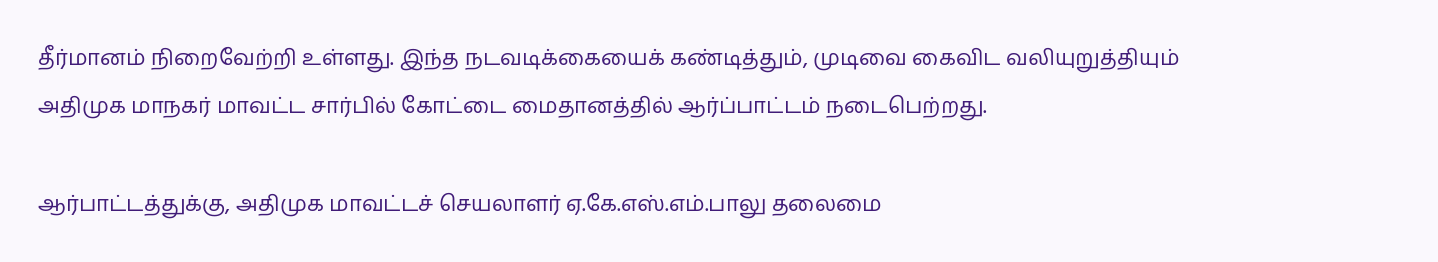தீர்மானம் நிறைவேற்றி உள்ளது. இந்த நடவடிக்கையைக் கண்டித்தும், முடிவை கைவிட வலியுறுத்தியும் அதிமுக மாநகர் மாவட்ட சார்பில் கோட்டை மைதானத்தில் ஆர்ப்பாட்டம் நடைபெற்றது.

ஆர்பாட்டத்துக்கு, அதிமுக மாவட்டச் செயலாளர் ஏ.கே.எஸ்.எம்.பாலு தலைமை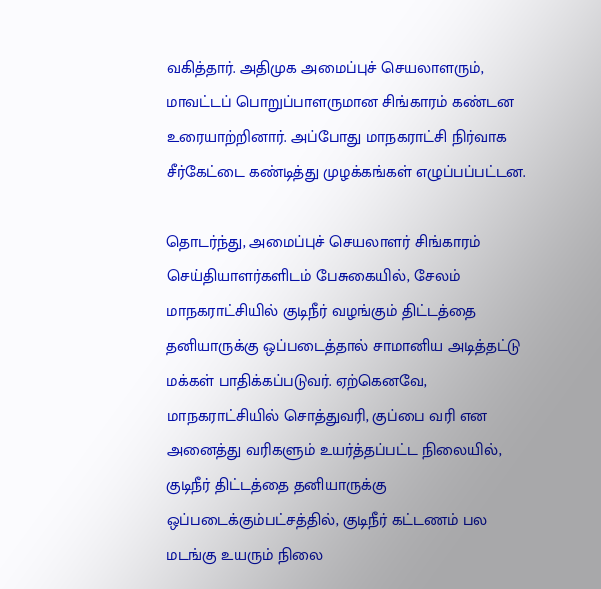வகித்தார். அதிமுக அமைப்புச் செயலாளரும், மாவட்டப் பொறுப்பாளருமான சிங்காரம் கண்டன உரையாற்றினார். அப்போது மாநகராட்சி நிர்வாக சீர்கேட்டை கண்டித்து முழக்கங்கள் எழுப்பப்பட்டன.

தொடர்ந்து, அமைப்புச் செயலாளர் சிங்காரம் செய்தியாளர்களிடம் பேசுகையில், சேலம் மாநகராட்சியில் குடிநீர் வழங்கும் திட்டத்தை தனியாருக்கு ஒப்படைத்தால் சாமானிய அடித்தட்டு மக்கள் பாதிக்கப்படுவர். ஏற்கெனவே, மாநகராட்சியில் சொத்துவரி, குப்பை வரி என அனைத்து வரிகளும் உயர்த்தப்பட்ட நிலையில், குடிநீர் திட்டத்தை தனியாருக்கு ஒப்படைக்கும்பட்சத்தில், குடிநீர் கட்டணம் பல மடங்கு உயரும் நிலை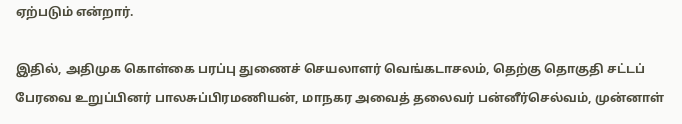ஏற்படும் என்றார்.

இதில், அதிமுக கொள்கை பரப்பு துணைச் செயலாளர் வெங்கடாசலம், தெற்கு தொகுதி சட்டப் பேரவை உறுப்பினர் பாலசுப்பிரமணியன், மாநகர அவைத் தலைவர் பன்னீர்செல்வம், முன்னாள்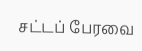சட்டப் பேரவை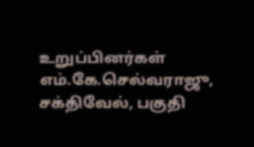உறுப்பினர்கள் எம்.கே.செல்வராஜு, சக்திவேல், பகுதி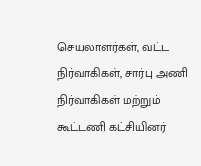செயலாளர்கள், வட்ட நிர்வாகிகள், சார்பு அணி நிர்வாகிகள் மற்றும் கூட்டணி கட்சியினர்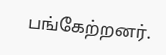பங்கேற்றனர்.